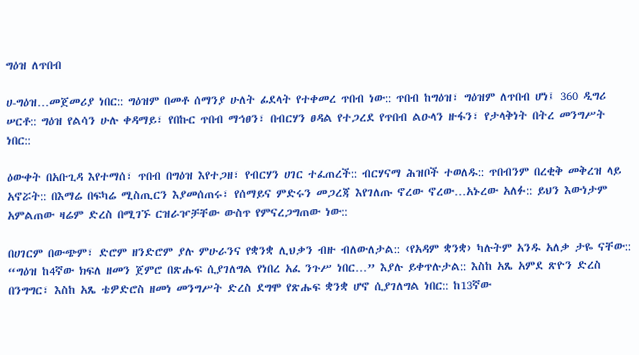ግዕዝ ለጥበብ

ሀ-ግዕዝ…መጀመሪያ ነበር:: ግዕዝም በመቶ ሰማንያ ሁለት ፊደላት የተቀመረ ጥበብ ነው:: ጥበብ ከግዕዝ፣ ግዕዝም ለጥበብ ሆነ፤ 360 ዲግሪ ሠርቶ:: ግዕዝ የልሳን ሁሉ ቀዳማይ፣ የበኩር ጥበብ ማኅፀን፣ በብርሃን ፀዳል የተጋረደ የጥበብ ልዑላን ዙፋን፣ የታላቅነት በትረ መንግሥት ነበር::

ዕውቀት በአቡጊዳ እየተማሰ፣ ጥበብ በግዕዝ እየተጋዘ፣ የብርሃን ሀገር ተፈጠረች:: ብርሃናማ ሕዝቦች ተወለዱ:: ጥበብንም በረቂቅ መቅረዝ ላይ አኖሯት:: በእማሬ በፍካሬ ሚስጢርን እያመሰጠሩ፣ የሰማይና ምድሩን መጋረጃ እየገለጡ ኖረው ኖረው…አኑረው አለፉ:: ይህን እውነታም አምልጠው ዛሬም ድረስ በሚገኙ ርዝራዦቻቸው ውስጥ የምናረጋግጠው ነው::

በሀገርም በውጭም፣ ድሮም ዘንድሮም ያሉ ምሁራንና የቋንቋ ሊህቃን ብዙ ብለውለታል:: ‹የአዳም ቋንቋ› ካሉትም አንዱ አለቃ ታዬ ናቸው:: “ግዕዝ ከ4ኛው ክፍለ ዘመን ጀምሮ በጽሑፍ ሲያገለግል የነበረ አፈ ንጉሥ ነበር…” እያሉ ይቀጥሉታል:: እስከ አጼ አምደ ጽዮን ድረስ በንግግር፣ እስከ አጼ ቴዎድሮስ ዘመነ መንግሥት ድረስ ደግሞ የጽሑፍ ቋንቋ ሆኖ ሲያገለግል ነበር:: ከ13ኛው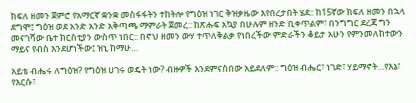ክፍለ ዘመን ጀምሮ የአማርኛ ቋንቋ መስፋፋትን ተከትሎ የግዕዝ ነገር ቅዝቃዜው እየበረታበት ሄደ:: ከ15ኛው ክፍለ ዘመን በኋላ ደግሞ፤ ግዕዝ ወደ አንድ አንድ አቅጣጫ ማምራት ጀመረ:: ከጽሑፍ አኳያ በሁሉም ዘንድ ቢቀጥልም፣ በንግግር ደረጃ ግን መናገሻው ቤተ ክርስቲያን ውስጥ ነበር:: በኖህ ዘመን ውሃ ተጥለቅልቃ የነበረችው ምድራችን ቆይታ አሁን የምንመለከተውን ማይና የብስ እንደሆነችው፤ ዝኒ ከማሁ…

አይቴ ብሔሩ ለግዕዝ? የግዕዝ ሀገሩ ወዴት ነው? ብዙዎች እንደምናስበው አይደለም:: ግዕዝ ብሔር፣ ነገድ፣ ሃይማኖት…የእኔ፣ የእርሱ፣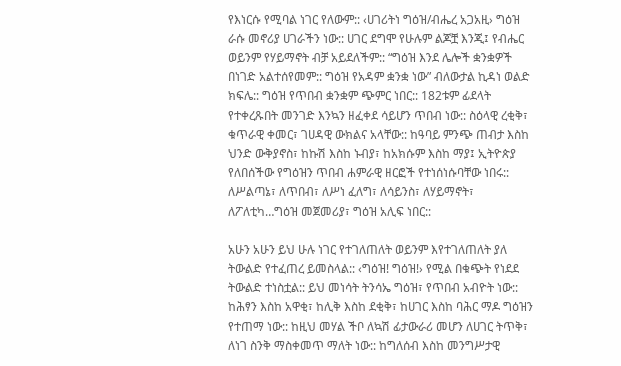የእነርሱ የሚባል ነገር የለውም:: ‹ሀገሪትነ ግዕዝ/ብሔረ አጋአዚ› ግዕዝ ራሱ መኖሪያ ሀገራችን ነው:: ሀገር ደግሞ የሁሉም ልጆቿ እንጂ፤ የብሔር ወይንም የሃይማኖት ብቻ አይደለችም:: “ግዕዝ እንደ ሌሎች ቋንቋዎች በነገድ አልተሰየመም:: ግዕዝ የአዳም ቋንቋ ነው” ብለውታል ኪዳነ ወልድ ክፍሌ:: ግዕዝ የጥበብ ቋንቋም ጭምር ነበር:: 182ቱም ፊደላት የተቀረጹበት መንገድ እንኳን ዘፈቀደ ሳይሆን ጥበብ ነው:: ስዕላዊ ረቂቅ፣ ቁጥራዊ ቀመር፣ ገሀዳዊ ውክልና አላቸው:: ከዓባይ ምንጭ ጠብታ እስከ ህንድ ውቅያኖስ፣ ከኩሽ እስከ ኑብያ፣ ከአክሱም እስከ ማያ፤ ኢትዮጵያ የለበሰችው የግዕዝን ጥበብ ሐምራዊ ዘርፎች የተነሰነሱባቸው ነበሩ:: ለሥልጣኔ፣ ለጥበብ፣ ለሥነ ፈለግ፣ ለሳይንስ፣ ለሃይማኖት፣ ለፖለቲካ…ግዕዝ መጀመሪያ፣ ግዕዝ አሊፍ ነበር::

አሁን አሁን ይህ ሁሉ ነገር የተገለጠለት ወይንም እየተገለጠለት ያለ ትውልድ የተፈጠረ ይመስላል:: ‹ግዕዝ! ግዕዝ!› የሚል በቁጭት የነደደ ትውልድ ተነስቷል:: ይህ መነሳት ትንሳኤ ግዕዝ፣ የጥበብ አብዮት ነው:: ከሕፃን እስከ አዋቂ፣ ከሊቅ እስከ ደቂቅ፣ ከሀገር እስከ ባሕር ማዶ ግዕዝን የተጠማ ነው:: ከዚህ መሃል ችቦ ለኳሽ ፊታውራሪ መሆን ለሀገር ትጥቅ፣ ለነገ ስንቅ ማስቀመጥ ማለት ነው:: ከግለሰብ እስከ መንግሥታዊ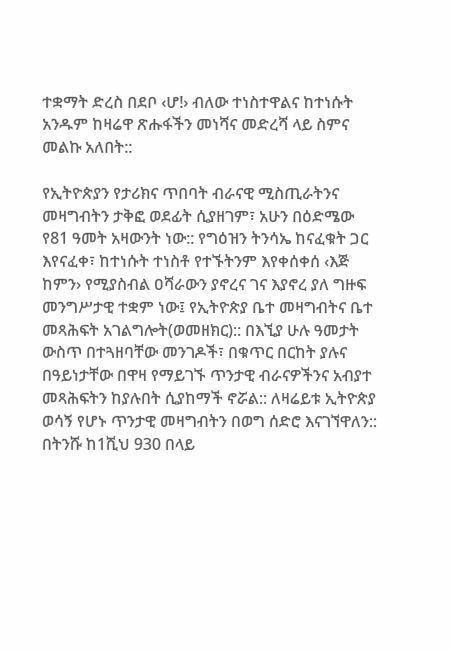ተቋማት ድረስ በደቦ ‹ሆ!› ብለው ተነስተዋልና ከተነሱት አንዱም ከዛሬዋ ጽሑፋችን መነሻና መድረሻ ላይ ስምና መልኩ አለበት::

የኢትዮጵያን የታሪክና ጥበባት ብራናዊ ሚስጢራትንና መዛግብትን ታቅፎ ወደፊት ሲያዘገም፣ አሁን በዕድሜው የ81 ዓመት አዛውንት ነው:: የግዕዝን ትንሳኤ ከናፈቁት ጋር እየናፈቀ፣ ከተነሱት ተነስቶ የተኙትንም እየቀሰቀሰ ‹እጅ ከምን› የሚያስብል ዐሻራውን ያኖረና ገና እያኖረ ያለ ግዙፍ መንግሥታዊ ተቋም ነው፤ የኢትዮጵያ ቤተ መዛግብትና ቤተ መጻሕፍት አገልግሎት(ወመዘክር):: በእኚያ ሁሉ ዓመታት ውስጥ በተጓዘባቸው መንገዶች፣ በቁጥር በርከት ያሉና በዓይነታቸው በዋዛ የማይገኙ ጥንታዊ ብራናዎችንና አብያተ መጻሕፍትን ከያሉበት ሲያከማች ኖሯል:: ለዛሬይቱ ኢትዮጵያ ወሳኝ የሆኑ ጥንታዊ መዛግብትን በወግ ሰድሮ እናገኘዋለን:: በትንሹ ከ1ሺህ 930 በላይ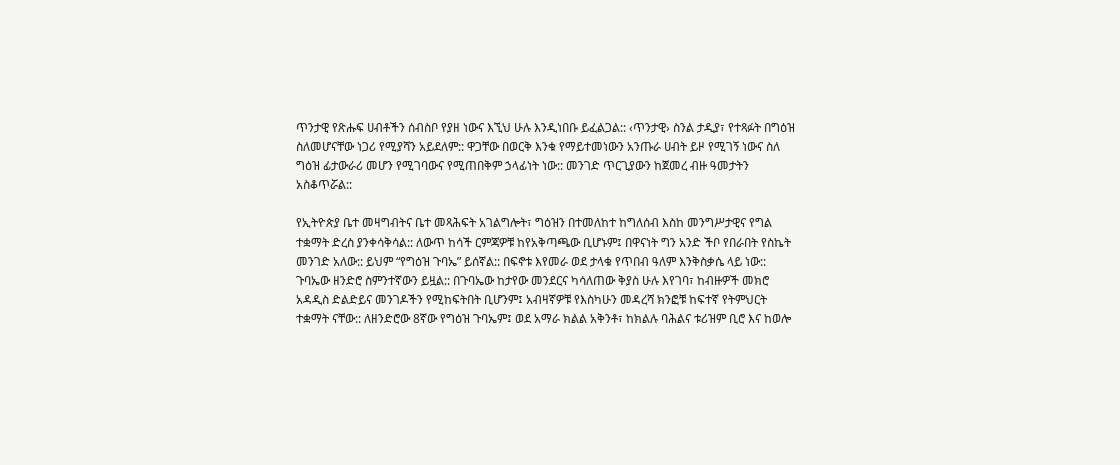ጥንታዊ የጽሑፍ ሀብቶችን ሰብስቦ የያዘ ነውና እኚህ ሁሉ እንዲነበቡ ይፈልጋል:: ‹ጥንታዊ› ስንል ታዲያ፣ የተጻፉት በግዕዝ ስለመሆናቸው ነጋሪ የሚያሻን አይደለም:: ዋጋቸው በወርቅ እንቁ የማይተመነውን አንጡራ ሀብት ይዞ የሚገኝ ነውና ስለ ግዕዝ ፊታውራሪ መሆን የሚገባውና የሚጠበቅም ኃላፊነት ነው:: መንገድ ጥርጊያውን ከጀመረ ብዙ ዓመታትን አስቆጥሯል::

የኢትዮጵያ ቤተ መዛግብትና ቤተ መጻሕፍት አገልግሎት፣ ግዕዝን በተመለከተ ከግለሰብ እስከ መንግሥታዊና የግል ተቋማት ድረስ ያንቀሳቅሳል:: ለውጥ ከሳች ርምጃዎቹ ከየአቅጣጫው ቢሆኑም፤ በዋናነት ግን አንድ ችቦ የበራበት የስኬት መንገድ አለው:: ይህም “የግዕዝ ጉባኤ” ይሰኛል:: በፍኖቱ እየመራ ወደ ታላቁ የጥበብ ዓለም እንቅስቃሴ ላይ ነው:: ጉባኤው ዘንድሮ ስምንተኛውን ይዟል:: በጉባኤው ከታየው መንደርና ካሳለጠው ቅያስ ሁሉ እየገባ፣ ከብዙዎች መክሮ አዳዲስ ድልድይና መንገዶችን የሚከፍትበት ቢሆንም፤ አብዛኛዎቹ የእስካሁን መዳረሻ ክንፎቹ ከፍተኛ የትምህርት ተቋማት ናቸው:: ለዘንድሮው 8ኛው የግዕዝ ጉባኤም፤ ወደ አማራ ክልል አቅንቶ፣ ከክልሉ ባሕልና ቱሪዝም ቢሮ እና ከወሎ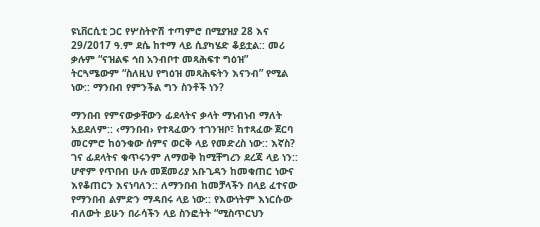ዩኒቨርሲቲ ጋር የሦስትዮሽ ተጣምሮ በሚያዝያ 28 እና 29/2017 ዓ.ም ደሴ ከተማ ላይ ሲያካሄድ ቆይቷል:: መሪ ቃሉም “ናዝልፍ ኅበ አንብቦተ መጻሕፍተ ግዕዝ” ትርጓሜውም “ስለዚህ የግዕዝ መጻሕፍትን እናንብ” የሚል ነው:: ማንበብ የምንችል ግን ስንቶች ነን?

ማንበብ የምናውቃቸውን ፊደላትና ቃላት ማነብነብ ማለት አይደለም:: ‹ማንበብ› የተጻፈውን ተገንዝቦ፣ ከተጻፈው ጀርባ መርምሮ ከዕንቁው ሰምና ወርቅ ላይ የመድረስ ነው:: እኛስ? ገና ፊደላትና ቁጥሩንም ለማወቅ ከሚቸግረን ደረጃ ላይ ነን:: ሆኖም የጥበብ ሁሉ መጀመሪያ አቡጊዳን ከመቁጠር ነውና እየቆጠርን እናነባለን:: ለማንበብ ከመቻላችን በላይ ፈተናው የማንበብ ልምድን ማዳበሩ ላይ ነው:: የእውነትም እነርሱው ብለውት ይሁን በራሳችን ላይ ስንፎትት “ሚስጥርህን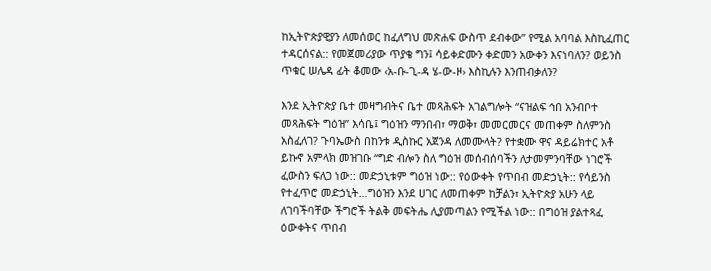ከኢትዮጵያዊያን ለመሰወር ከፈለግህ መጽሐፍ ውስጥ ደብቀው” የሚል አባባል እስኪፈጠር ተዳርሰናል:: የመጀመሪያው ጥያቄ ግን፤ ሳይቀድሙን ቀድመን አውቀን እናነባለን? ወይንስ ጥቁር ሠሌዳ ፊት ቆመው ‹አ-ቡ-ጊ-ዳ ሄ-ው-ዞ› እስኪሉን እንጠብቃለን?

እንደ ኢትዮጵያ ቤተ መዛግብትና ቤተ መጻሕፍት አገልግሎት “ናዝልፍ ኅበ አንብቦተ መጻሕፍት ግዕዝ” እሳቤ፤ ግዕዝን ማንበብ፣ ማወቅ፣ መመርመርና መጠቀም ስለምንስ አስፈለገ? ጉባኤውስ በከንቱ ዲስኩር አጀንዳ ለመሙላት? የተቋሙ ዋና ዳይሬክተር አቶ ይኩኖ አምላክ መዝገቡ “ግድ ብሎን ስለ ግዕዝ መሰብሰባችን ለታመምንባቸው ነገሮች ፈውስን ፍለጋ ነው:: መድኃኒቱም ግዕዝ ነው:: የዕውቀት የጥበብ መድኃኒት:: የሳይንስ የተፈጥሮ መድኃኒት…ግዕዝን እንደ ሀገር ለመጠቀም ከቻልን፣ ኢትዮጵያ አሁን ላይ ለገባችባቸው ችግሮች ትልቅ መፍትሔ ሊያመጣልን የሚችል ነው:: በግዕዝ ያልተጻፈ ዕውቀትና ጥበብ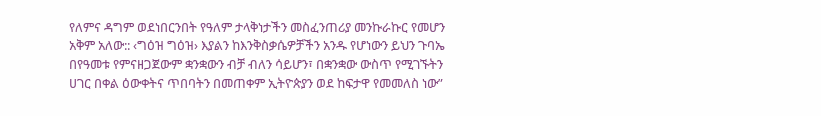የለምና ዳግም ወደነበርንበት የዓለም ታላቅነታችን መስፈንጠሪያ መንኩራኩር የመሆን አቅም አለው:: ‹ግዕዝ ግዕዝ› እያልን ከእንቅስቃሴዎቻችን አንዱ የሆነውን ይህን ጉባኤ በየዓመቱ የምናዘጋጀውም ቋንቋውን ብቻ ብለን ሳይሆን፣ በቋንቋው ውስጥ የሚገኙትን ሀገር በቀል ዕውቀትና ጥበባትን በመጠቀም ኢትዮጵያን ወደ ከፍታዋ የመመለስ ነው”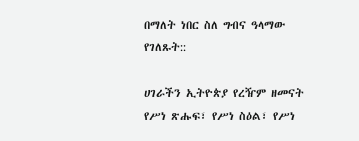በማለት ነበር ስለ ግብና ዓላማው የገለጹት::

ሀገራችን ኢትዮጵያ የረዥም ዘመናት የሥነ ጽሑፍ፣ የሥነ ስዕል፣ የሥነ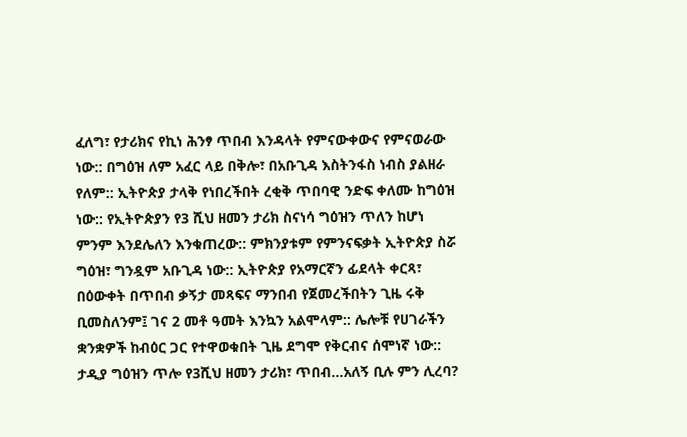ፈለግ፣ የታሪክና የኪነ ሕንፃ ጥበብ እንዳላት የምናውቀውና የምናወራው ነው:: በግዕዝ ለም አፈር ላይ በቅሎ፣ በአቡጊዳ እስትንፋስ ነብስ ያልዘራ የለም:: ኢትዮጵያ ታላቅ የነበረችበት ረቂቅ ጥበባዊ ንድፍ ቀለሙ ከግዕዝ ነው:: የኢትዮጵያን የ3 ሺህ ዘመን ታሪክ ስናነሳ ግዕዝን ጥለን ከሆነ ምንም እንደሌለን እንቁጠረው:: ምክንያቱም የምንናፍቃት ኢትዮጵያ ስሯ ግዕዝ፣ ግንዷም አቡጊዳ ነው:: ኢትዮጵያ የአማርኛን ፊደላት ቀርጻ፣ በዕውቀት በጥበብ ቃኝታ መጻፍና ማንበብ የጀመረችበትን ጊዜ ሩቅ ቢመስለንም፤ ገና 2 መቶ ዓመት እንኳን አልሞላም:: ሌሎቹ የሀገራችን ቋንቋዎች ከብዕር ጋር የተዋወቁበት ጊዜ ደግሞ የቅርብና ሰሞነኛ ነው:: ታዲያ ግዕዝን ጥሎ የ3ሺህ ዘመን ታሪክ፣ ጥበብ…አለኝ ቢሉ ምን ሊረባ?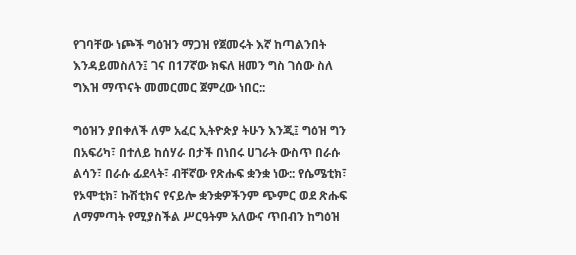የገባቸው ነጮች ግዕዝን ማጋዝ የጀመሩት እኛ ከጣልንበት እንዳይመስለን፤ ገና በ17ኛው ክፍለ ዘመን ግስ ገሰው ስለ ግእዝ ማጥናት መመርመር ጀምረው ነበር::

ግዕዝን ያበቀለች ለም አፈር ኢትዮጵያ ትሁን እንጂ፤ ግዕዝ ግን በአፍሪካ፣ በተለይ ከሰሃራ በታች በነበሩ ሀገራት ውስጥ በራሱ ልሳን፣ በራሱ ፊደላት፣ ብቸኛው የጽሑፍ ቋንቋ ነው:: የሴሜቲክ፣ የኦሞቲክ፣ ኩሽቲክና የናይሎ ቋንቋዎችንም ጭምር ወደ ጽሑፍ ለማምጣት የሚያስችል ሥርዓትም አለውና ጥበብን ከግዕዝ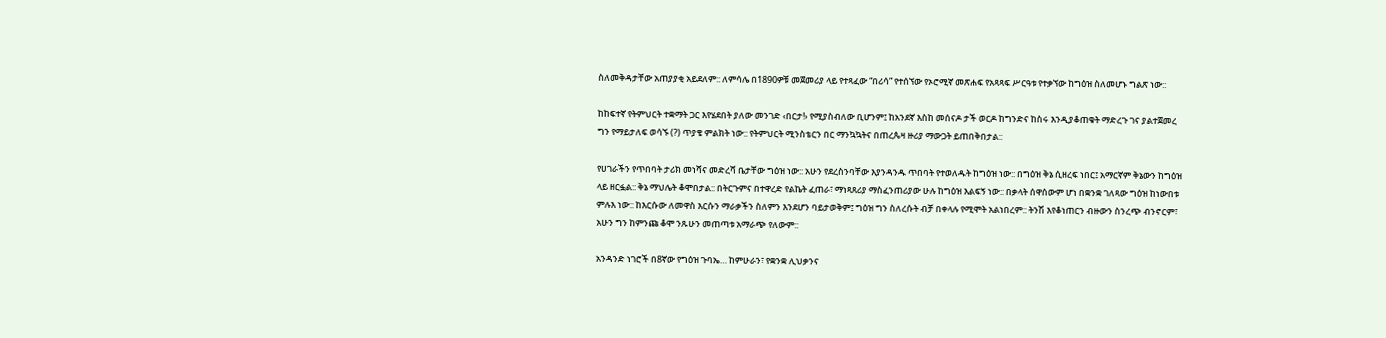ስለመቅዳታቸው አጠያያቂ አይደለም:: ለምሳሌ በ1890ዎቹ መጀመሪያ ላይ የተጻፈው “በሪሳ” የተሰኘው የኦሮሚኛ መጽሐፍ የአጻጻፍ ሥርዓቱ የተቃኘው ከግዕዝ ስለመሆኑ ግልጽ ነው::

ከከፍተኛ የትምህርት ተቋማት ጋር እየሄደበት ያለው መንገድ ‹በርታ!› የሚያስብለው ቢሆንም፤ ከአንደኛ እስከ መሰናዶ ታች ወርዶ ከግንድና ከስሩ እንዲያቆጠቁት ማድረጉ ገና ያልተጀመረ ግን የማይታለፍ ወሳኙ (?) ጥያቄ ምልክት ነው:: የትምህርት ሚንስቴርን በር ማንኳኳትና በጠረጴዛ ዙሪያ ማውጋት ይጠበቅበታል::

የሀገራችን የጥበባት ታሪክ መነሻና መድረሻ ቤታቸው ግዕዝ ነው:: አሁን የደረስንባቸው እያንዳንዱ ጥበባት የተወለዱት ከግዕዝ ነው:: በግዕዝ ቅኔ ሲዘረፍ ነበር፤ አማርኛም ቅኔውን ከግዕዝ ላይ ዘርፏል:: ቅኔ ማህሌት ቆሞበታል:: በትርጉምና በተዋረድ የልኬት ፈጠራ፣ ማነጻጸሪያ ማስፈንጠሪያው ሁሉ ከግዕዝ እልፍኝ ነው:: በቃላት ሰዋሰውም ሆነ በቋንቋ ገለጻው ግዕዝ ከነውበቱ ምሉእ ነው:: ከእርሱው ለመዋስ እርሱን ማራቃችን ስለምን እንደሆን ባይታወቅም፤ ግዕዝ ግን ስለረሱት ብቻ በቀላሉ የሚሞት አልነበረም:: ትንሽ እየቆነጠርን ብዙውን ስንረጭ ብንኖርም፣ አሁን ግን ከምንጩ ቆሞ ንጹሁን መጠጣቱ አማራጭ የለውም::

አንዳንድ ነገሮች በ8ኛው የግዕዝ ጉባኤ… ከምሁራን፣ የቋንቋ ሊህቃንና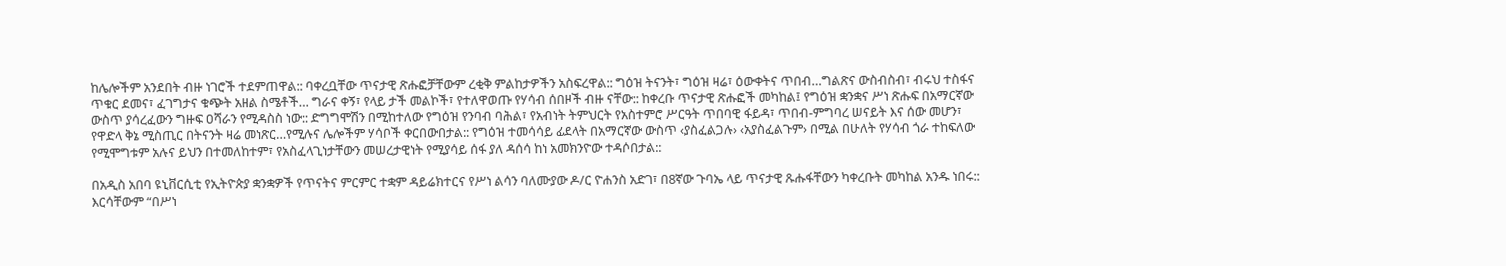ከሌሎችም አንደበት ብዙ ነገሮች ተደምጠዋል:: ባቀረቧቸው ጥናታዊ ጽሑፎቻቸውም ረቂቅ ምልከታዎችን አስፍረዋል:: ግዕዝ ትናንት፣ ግዕዝ ዛሬ፣ ዕውቀትና ጥበብ…ግልጽና ውስብስብ፣ ብሩህ ተስፋና ጥቁር ደመና፣ ፈገግታና ቁጭት አዘል ስሜቶች… ግራና ቀኝ፣ የላይ ታች መልኮች፣ የተለዋወጡ የሃሳብ ሰበዞች ብዙ ናቸው:: ከቀረቡ ጥናታዊ ጽሑፎች መካከል፤ የግዕዝ ቋንቋና ሥነ ጽሑፍ በአማርኛው ውስጥ ያሳረፈውን ግዙፍ ዐሻራን የሚዳስስ ነው:: ድግግሞሽን በሚከተለው የግዕዝ የንባብ ባሕል፣ የአብነት ትምህርት የአስተምሮ ሥርዓት ጥበባዊ ፋይዳ፣ ጥበብ-ምግባረ ሠናይት እና ሰው መሆን፣ የዋድላ ቅኔ ሚስጢር በትናንት ዛሬ መነጽር…የሚሉና ሌሎችም ሃሳቦች ቀርበውበታል:: የግዕዝ ተመሳሳይ ፊደላት በአማርኛው ውስጥ ‹ያስፈልጋሉ› ‹አያስፈልጉም› በሚል በሁለት የሃሳብ ጎራ ተከፍለው የሚሞግቱም አሉና ይህን በተመለከተም፣ የአስፈላጊነታቸውን መሠረታዊነት የሚያሳይ ሰፋ ያለ ዳሰሳ ከነ አመክንዮው ተዳሶበታል::

በአዲስ አበባ ዩኒቨርሲቲ የኢትዮጵያ ቋንቋዎች የጥናትና ምርምር ተቋም ዳይሬክተርና የሥነ ልሳን ባለሙያው ዶ/ር ዮሐንስ አድገ፣ በ8ኛው ጉባኤ ላይ ጥናታዊ ጹሑፋቸውን ካቀረቡት መካከል አንዱ ነበሩ:: እርሳቸውም “በሥነ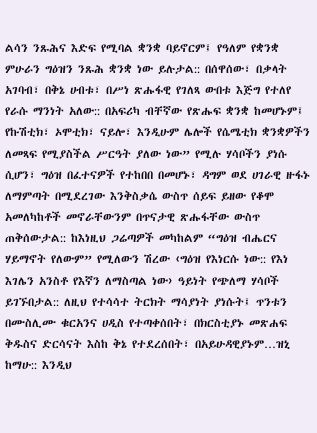ልሳን ንጹሕና እድፍ የሚባል ቋንቋ ባይኖርም፤ የዓለም የቋንቋ ምሁራን ግዕዝን ንጹሕ ቋንቋ ነው ይሉታል:: በሰዋሰው፣ በቃላት አገባብ፣ በቅኔ ሀብቱ፣ በሥነ ጽሑፋዊ የገለጻ ውበቱ እጅግ የተለየ የራሱ ማንነት አለው:: በአፍሪካ ብቸኛው የጽሑፍ ቋንቋ ከመሆኑም፤ የኩሽቲክ፣ ኦሞቲክ፣ ናይሎ፣ እንዲሁም ሌሎች የሴሜቲክ ቋንቋዎችን ለመጻፍ የሚያስችል ሥርዓት ያለው ነው” የሚሉ ሃሳቦችን ያነሱ ሲሆን፣ ግዕዝ በፈተናዎች የተከበበ በመሆኑ፣ ዳግም ወደ ሀገራዊ ዙፋኑ ለማምጣት በሚደረገው እንቅስቃሴ ውስጥ ሰይፍ ይዘው የቆሞ አመለካከቶች መኖራቸውንም በጥናታዊ ጽሑፋቸው ውስጥ ጠቅሰውታል:: ከእነዚህ ጋሬጣዎች መካከልም “ግዕዝ ብሔርና ሃይማኖት የለውም” የሚለውን ሽረው ‹ግዕዝ የእነርሱ ነው:: የእነ እገሌን አንስቶ የእኛን ለማስጣል ነው› ዓይነት የጭለማ ሃሳቦች ይገኙበታል:: ለዚህ የተሳሳተ ትርክት ማሳያነት ያነሱት፤ ጥንቱን በሙስሊሙ ቁርአንና ሀዲስ የተጣቀሰበት፣ በክርስቲያኑ መጽሐፍ ቅዱስና ድርሳናት እስከ ቅኔ የተደረሰበት፣ በአይሁዳዊያኑም…ዝኒ ከማሁ:: እንዲህ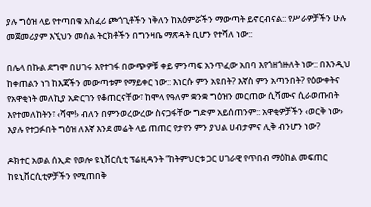ያሉ ግዕዝ ላይ የተጣበቁ አስፈሪ ጮጎጊቶችን ነቅለን ከአዕምሯችን ማውጣት ይኖርብናል:: የሥራዎቻችን ሁሉ መጀመሪያም እኚህን መሰል ትርክቶችን በግንዛቤ ማጽዳት ቢሆን የተሻለ ነው::

በሌላ በኩል ደግሞ በሀገሩ እየተገፋ በውጭዎቹ ቀይ ምንጣፍ አንጥፈው አበባ እየጎዘጎዙለት ነው:: በእንዲህ ከቀጠልን ነገ ከእጃችን መውጣቱም የማይቀር ነው:: እነርሱ ምን አዩበት? እኛስ ምን አጣንበት? የዕውቀትና የአዋቂነት መለኪያ አድርገን የቆጠርናቸው፣ ከሞላ የዓለም ቋንቋ ግዕዝን መርጠው ሲሻሙና ሲራወጡበት እየተመለከትን፣ ‹ሻሞ!› ብለን በምንወረውረው ስናጋፋቸው ግድም አይሰጠንም:: አዋቂዎቻችን ‹ወርቅ ነው› እያሉ የተጋፉበት ግዕዝ ለእኛ እንደ መሬት ላይ ጠጠር የታየን ምን ያህል ሀብታምና ሊቅ ብንሆን ነው?

ዶክተር አወል ሰኢድ የወሎ ዩኒቨርሲቲ ፕሬዚዳንት “ከትምህርቱ ጋር ሀገራዊ የጥበብ ማዕከል መፍጠር ከዩኒቨርሲቲዎቻችን የሚጠበቅ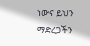ነውና ይህን ማድረጋችን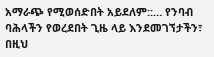አማራጭ የሚወሰድበት አይደለም::… የንባብ ባሕላችን የወረደበት ጊዜ ላይ እንደመገኘታችን፣ በዚህ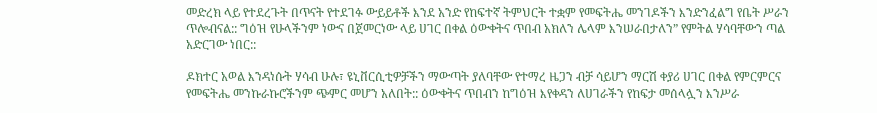መድረክ ላይ የተደረጉት በጥናት የተደገፉ ውይይቶች እንደ አንድ የከፍተኛ ትምህርት ተቋም የመፍትሔ መንገዶችን እንድንፈልግ የቤት ሥራን ጥሎብናል:: ግዕዝ የሁላችንም ነውና በጀመርነው ላይ ሀገር በቀል ዕውቀትና ጥበብ አክለን ሌላም እንሠራበታለን” የምትል ሃሳባቸውን ጣል አድርገው ነበር::

ዶክተር አወል እንዳነሱት ሃሳብ ሁሉ፣ ዩኒቨርሲቲዎቻችን ማውጣት ያለባቸው የተማረ ዜጋን ብቻ ሳይሆን ማርሽ ቀያሪ ሀገር በቀል የምርምርና የመፍትሔ መንኩራኩሮችንም ጭምር መሆን አለበት:: ዕውቀትና ጥበብን ከግዕዝ እየቀዳን ለሀገራችን የከፍታ መሰላሏን እንሥራ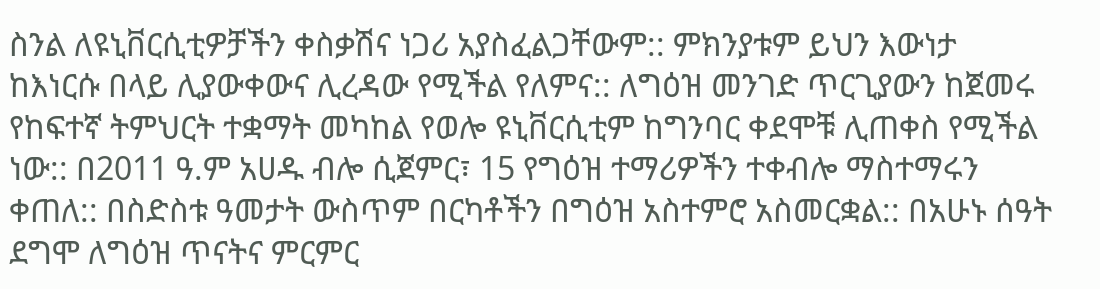ስንል ለዩኒቨርሲቲዎቻችን ቀስቃሽና ነጋሪ አያስፈልጋቸውም:: ምክንያቱም ይህን እውነታ ከእነርሱ በላይ ሊያውቀውና ሊረዳው የሚችል የለምና:: ለግዕዝ መንገድ ጥርጊያውን ከጀመሩ የከፍተኛ ትምህርት ተቋማት መካከል የወሎ ዩኒቨርሲቲም ከግንባር ቀደሞቹ ሊጠቀስ የሚችል ነው:: በ2011 ዓ.ም አሀዱ ብሎ ሲጀምር፣ 15 የግዕዝ ተማሪዎችን ተቀብሎ ማስተማሩን ቀጠለ:: በስድስቱ ዓመታት ውስጥም በርካቶችን በግዕዝ አስተምሮ አስመርቋል:: በአሁኑ ሰዓት ደግሞ ለግዕዝ ጥናትና ምርምር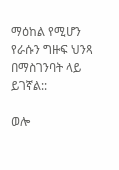ማዕከል የሚሆን የራሱን ግዙፍ ህንጻ በማስገንባት ላይ ይገኛል::

ወሎ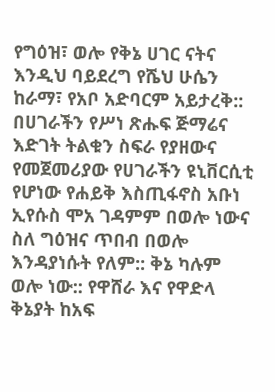የግዕዝ፣ ወሎ የቅኔ ሀገር ናትና እንዲህ ባይደረግ የሼህ ሁሴን ከራማ፣ የአቦ አድባርም አይታረቅ:: በሀገራችን የሥነ ጽሑፍ ጅማሬና እድገት ትልቁን ስፍራ የያዘውና የመጀመሪያው የሀገራችን ዩኒቨርሲቲ የሆነው የሐይቅ እስጢፋኖስ አቡነ ኢየሱስ ሞአ ገዳምም በወሎ ነውና ስለ ግዕዝና ጥበብ በወሎ እንዳያነሱት የለም:: ቅኔ ካሉም ወሎ ነው:: የዋሸራ እና የዋድላ ቅኔያት ከአፍ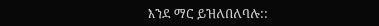እንደ ማር ይዝለበለባሉ::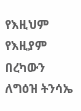የእዚህም የእዚያም በረካውን ለግዕዝ ትንሳኤ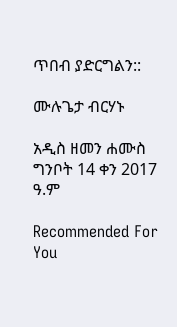ጥበብ ያድርግልን::

ሙሉጌታ ብርሃኑ

አዲስ ዘመን ሐሙስ ግንቦት 14 ቀን 2017 ዓ.ም

Recommended For You